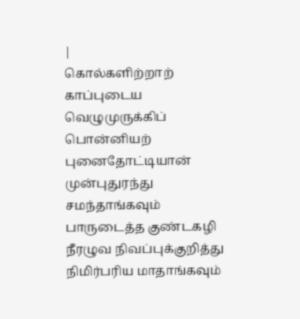|
கொல்களிற்றாற்
காப்புடைய வெழுமுருக்கிப்
பொன்னியற் புனைதோட்டியான்
முன்புதுரந்து சமந்தாங்கவும்
பாருடைத்த குண்டகழி
நீரழுவ நிவப்புக்குறித்து
நிமிர்பரிய மாதாங்கவும்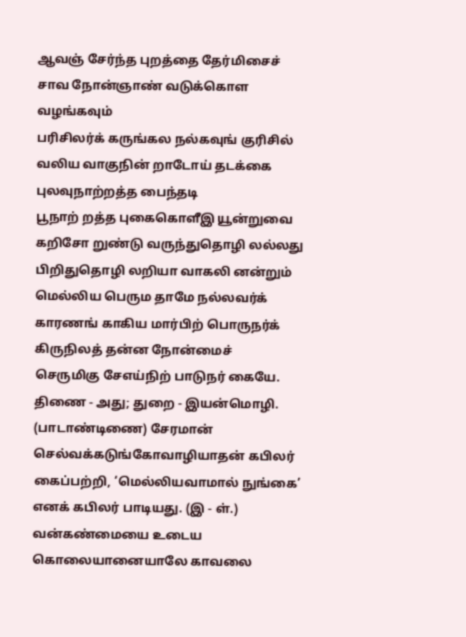ஆவஞ் சேர்ந்த புறத்தை தேர்மிசைச்
சாவ நோன்ஞாண் வடுக்கொள வழங்கவும்
பரிசிலர்க் கருங்கல நல்கவுங் குரிசில்
வலிய வாகுநின் றாடோய் தடக்கை
புலவுநாற்றத்த பைந்தடி
பூநாற் றத்த புகைகொளீஇ யூன்றுவை
கறிசோ றுண்டு வருந்துதொழி லல்லது
பிறிதுதொழி லறியா வாகலி னன்றும்
மெல்லிய பெரும தாமே நல்லவர்க்
காரணங் காகிய மார்பிற் பொருநர்க்
கிருநிலத் தன்ன நோன்மைச்
செருமிகு சேஎய்நிற் பாடுநர் கையே. திணை - அது; துறை - இயன்மொழி. (பாடாண்டிணை) சேரமான் செல்வக்கடுங்கோவாழியாதன் கபிலர் கைப்பற்றி, ‘மெல்லியவாமால் நுங்கை’ எனக் கபிலர் பாடியது. (இ - ள்.) வன்கண்மையை உடைய கொலையானையாலே காவலை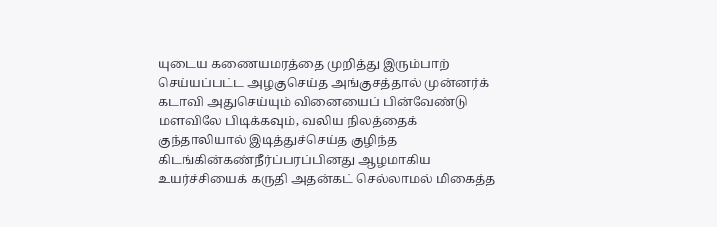யுடைய கணையமரத்தை முறித்து இரும்பாற் செய்யப்பட்ட அழகுசெய்த அங்குசத்தால் முன்னர்க் கடாவி அதுசெய்யும் வினையைப் பின்வேண்டு மளவிலே பிடிக்கவும், வலிய நிலத்தைக் குந்தாலியால் இடித்துச்செய்த குழிந்த கிடங்கின்கண்நீர்ப்பரப்பினது ஆழமாகிய உயர்ச்சியைக் கருதி அதன்கட் செல்லாமல் மிகைத்த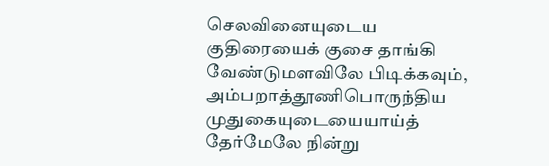செலவினையுடைய குதிரையைக் குசை தாங்கி வேண்டுமளவிலே பிடிக்கவும், அம்பறாத்தூணிபொருந்திய முதுகையுடையையாய்த் தேர்மேலே நின்று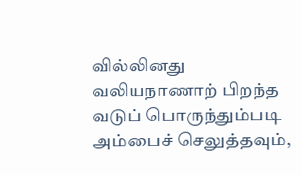வில்லினது வலியநாணாற் பிறந்த வடுப் பொருந்தும்படி அம்பைச் செலுத்தவும்,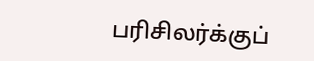பரிசிலர்க்குப்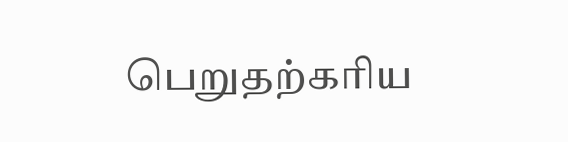பெறுதற்கரிய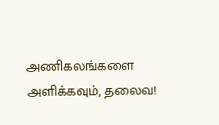அணிகலங்களை அளிக்கவும், தலைவ!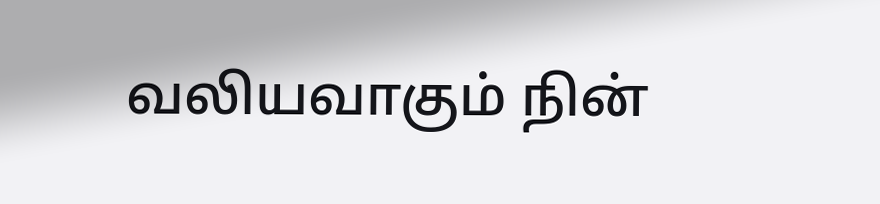வலியவாகும் நின்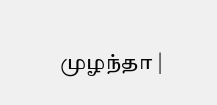முழந்தா |